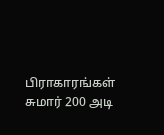பிராகாரங்கள் சுமார் 200 அடி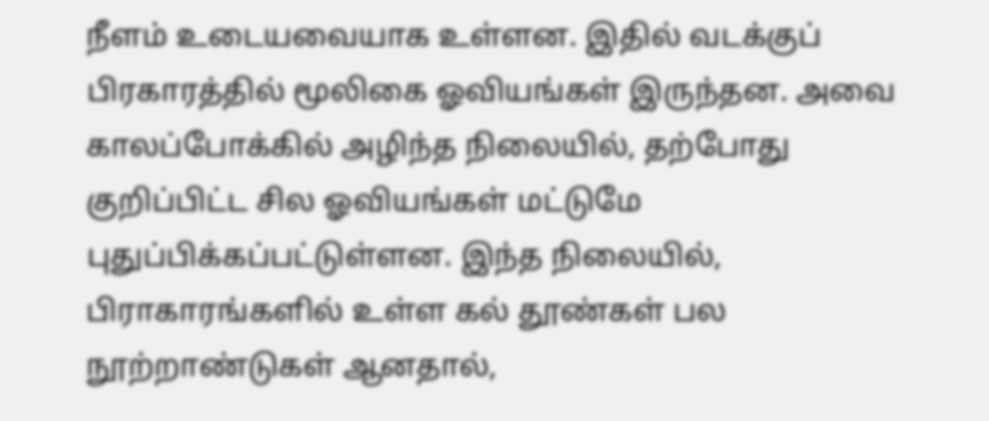நீளம் உடையவையாக உள்ளன. இதில் வடக்குப் பிரகாரத்தில் மூலிகை ஓவியங்கள் இருந்தன. அவை காலப்போக்கில் அழிந்த நிலையில், தற்போது குறிப்பிட்ட சில ஓவியங்கள் மட்டுமே புதுப்பிக்கப்பட்டுள்ளன. இந்த நிலையில், பிராகாரங்களில் உள்ள கல் தூண்கள் பல நூற்றாண்டுகள் ஆனதால்,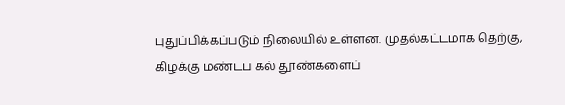புதுப்பிக்கப்படும் நிலையில் உள்ளன. முதல்கட்டமாக தெற்கு, கிழக்கு மண்டப கல் தூண்களைப்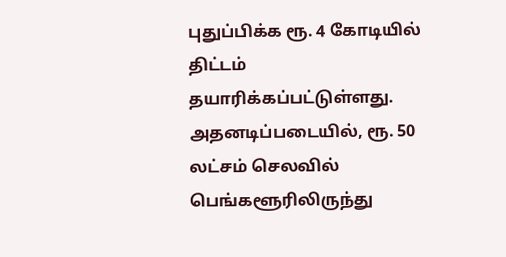புதுப்பிக்க ரூ. 4 கோடியில் திட்டம் தயாரிக்கப்பட்டுள்ளது. அதனடிப்படையில், ரூ. 50 லட்சம் செலவில் பெங்களூரிலிருந்து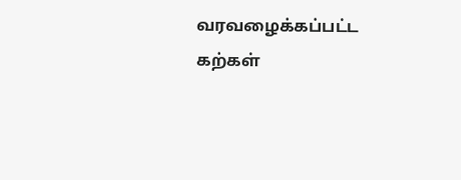வரவழைக்கப்பட்ட கற்கள்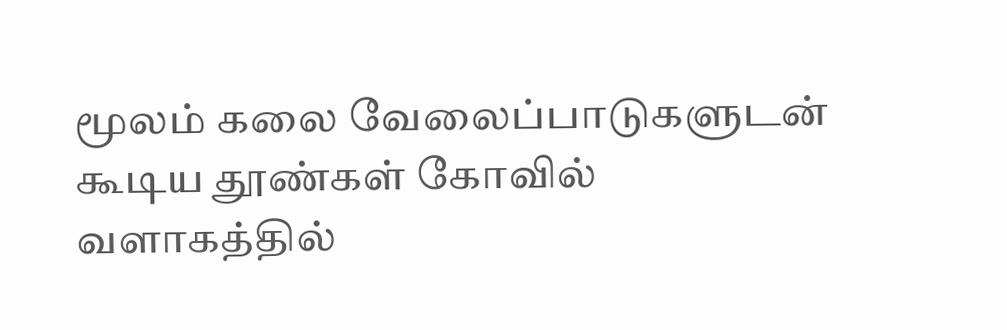மூலம் கலை வேலைப்பாடுகளுடன் கூடிய தூண்கள் கோவில் வளாகத்தில்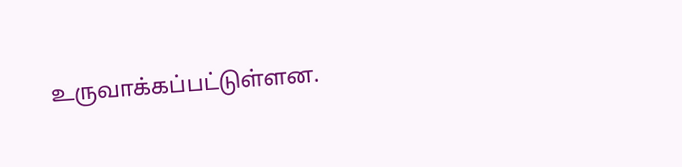உருவாக்கப்பட்டுள்ளன.